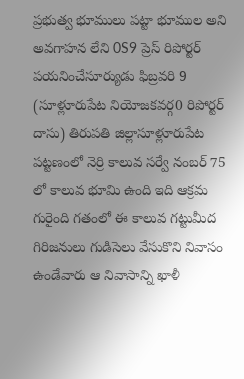ప్రభుత్వ భూములు పట్టా భూముల అని అవగాహన లేని 0S9 ప్రెస్ రిపోర్టర్
పయనించేసూర్యుడు ఫిబ్రవరి 9 (సూళ్లూరుపేట నియోజకవర్గ0 రిపోర్టర్ దాసు) తిరుపతి జిల్లాసూళ్లూరుపేట పట్టణంలో నెర్రి కాలువ సర్వే నంబర్ 75 లో కాలువ భూమి ఉంది ఇది ఆక్రమ గురైంది గతంలో ఈ కాలువ గట్టుమీద గిరిజనులు గుడిసెలు వేసుకొని నివాసం ఉండేవారు ఆ నివాసాన్ని ఖాళీ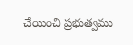చేయించి ప్రభుత్వము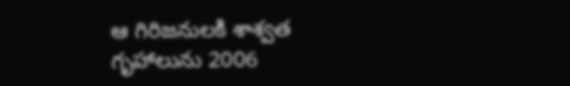ఆ గిరిజనులకి శాశ్వత గృహాలును 2006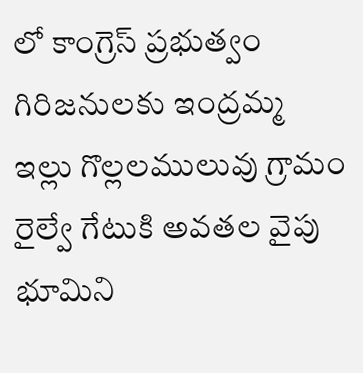లో కాంగ్రెస్ ప్రభుత్వం గిరిజనులకు ఇంద్రమ్మ ఇల్లు గొల్లలములువు గ్రామం రైల్వే గేటుకి అవతల వైపు భూమిని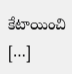కేటాయించి […]